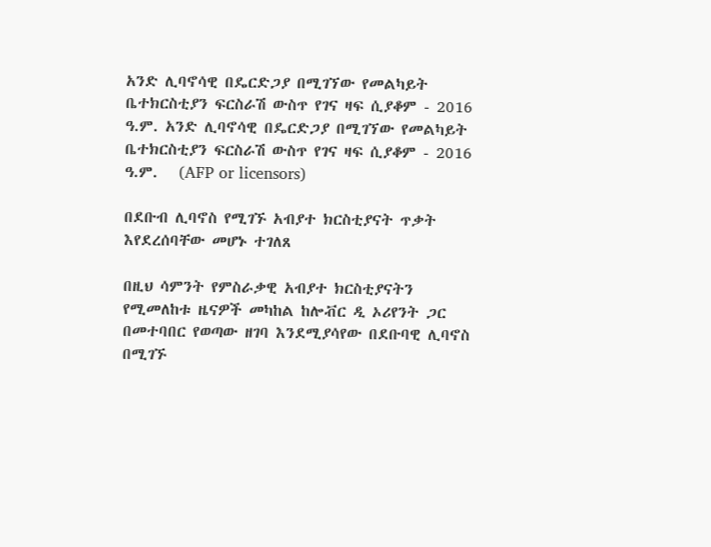አንድ ሊባኖሳዊ በዴርድጋያ በሚገኘው የመልካይት ቤተክርስቲያን ፍርስራሽ ውስጥ የገና ዛፍ ሲያቆም - 2016 ዓ.ም. አንድ ሊባኖሳዊ በዴርድጋያ በሚገኘው የመልካይት ቤተክርስቲያን ፍርስራሽ ውስጥ የገና ዛፍ ሲያቆም - 2016 ዓ.ም.   (AFP or licensors)

በደቡብ ሊባኖስ የሚገኙ አብያተ ክርስቲያናት ጥቃት እየደረሰባቸው መሆኑ ተገለጸ

በዚህ ሳምንት የምስራቃዊ አብያተ ክርስቲያናትን የሚመለከቱ ዜናዎች መካከል ከሎቭር ዲ ኦሪየንት ጋር በመተባበር የወጣው ዘገባ እንደሚያሳየው በደቡባዊ ሊባኖስ በሚገኙ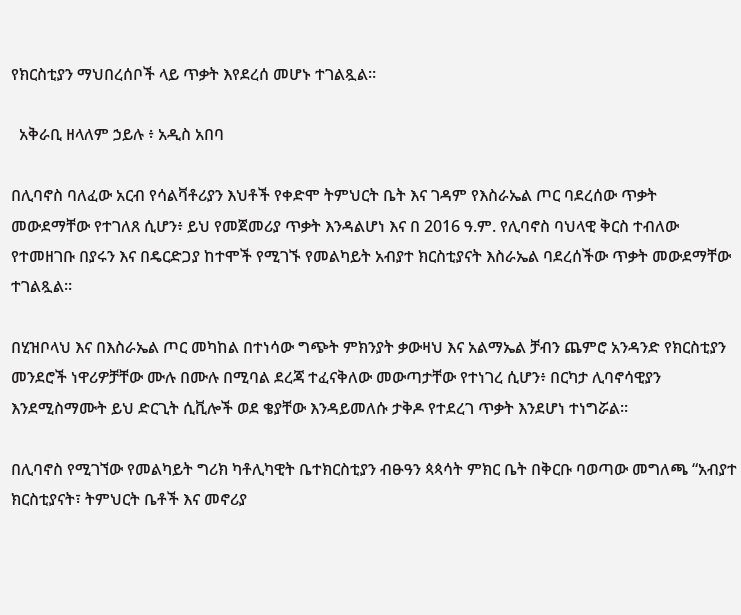የክርስቲያን ማህበረሰቦች ላይ ጥቃት እየደረሰ መሆኑ ተገልጿል።

  አቅራቢ ዘላለም ኃይሉ ፥ አዲስ አበባ

በሊባኖስ ባለፈው አርብ የሳልቫቶሪያን እህቶች የቀድሞ ትምህርት ቤት እና ገዳም የእስራኤል ጦር ባደረሰው ጥቃት መውደማቸው የተገለጸ ሲሆን፥ ይህ የመጀመሪያ ጥቃት እንዳልሆነ እና በ 2016 ዓ.ም. የሊባኖስ ባህላዊ ቅርስ ተብለው የተመዘገቡ በያሩን እና በዴርድጋያ ከተሞች የሚገኙ የመልካይት አብያተ ክርስቲያናት እስራኤል ባደረሰችው ጥቃት መውደማቸው ተገልጿል።

በሂዝቦላህ እና በእስራኤል ጦር መካከል በተነሳው ግጭት ምክንያት ቃውዛህ እና አልማኤል ቻብን ጨምሮ አንዳንድ የክርስቲያን መንደሮች ነዋሪዎቻቸው ሙሉ በሙሉ በሚባል ደረጃ ተፈናቅለው መውጣታቸው የተነገረ ሲሆን፥ በርካታ ሊባኖሳዊያን እንደሚስማሙት ይህ ድርጊት ሲቪሎች ወደ ቄያቸው እንዳይመለሱ ታቅዶ የተደረገ ጥቃት እንደሆነ ተነግሯል።

በሊባኖስ የሚገኘው የመልካይት ግሪክ ካቶሊካዊት ቤተክርስቲያን ብፁዓን ጳጳሳት ምክር ቤት በቅርቡ ባወጣው መግለጫ “አብያተ ክርስቲያናት፣ ትምህርት ቤቶች እና መኖሪያ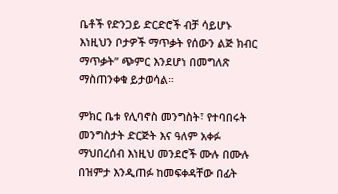ቤቶች የድንጋይ ድርድሮች ብቻ ሳይሆኑ እነዚህን ቦታዎች ማጥቃት የሰውን ልጅ ክብር ማጥቃት” ጭምር እንደሆነ በመግለጽ ማስጠንቀቁ ይታወሳል።

ምክር ቤቱ የሊባኖስ መንግስት፣ የተባበሩት መንግስታት ድርጅት እና ዓለም አቀፉ ማህበረሰብ እነዚህ መንደሮች ሙሉ በሙሉ በዝምታ እንዲጠፉ ከመፍቀዳቸው በፊት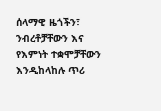ሰላማዊ ዜጎችን፣ ንብረቶቻቸውን እና የእምነት ተቋሞቻቸውን እንዲከላከሉ ጥሪ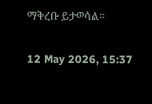ማቅረቡ ይታወሳል።

12 May 2026, 15:37